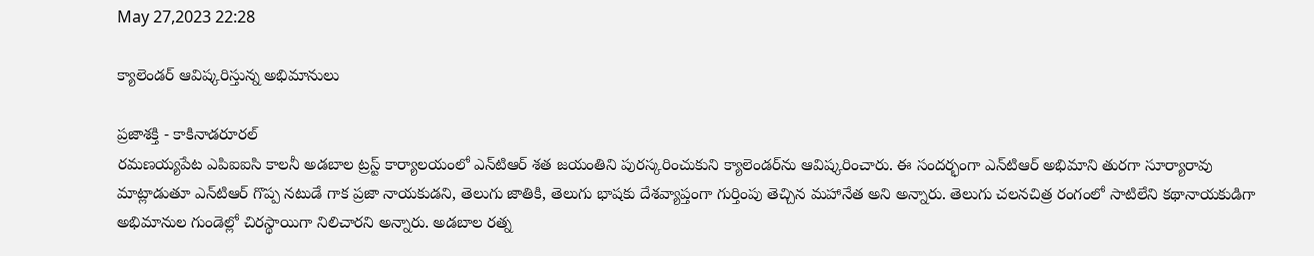May 27,2023 22:28

క్యాలెండర్‌ ఆవిష్కరిస్తున్న అభిమానులు

ప్రజాశక్తి - కాకినాడరూరల్‌
రమణయ్యపేట ఎపిఐఐసి కాలనీ అడబాల ట్రస్ట్‌ కార్యాలయంలో ఎన్‌టిఆర్‌ శత జయంతిని పురస్కరించుకుని క్యాలెండర్‌ను ఆవిష్కరించారు. ఈ సందర్భంగా ఎన్‌టిఆర్‌ అభిమాని తురగా సూర్యారావు మాట్లాడుతూ ఎన్‌టిఆర్‌ గొప్ప నటుడే గాక ప్రజా నాయకుడని, తెలుగు జాతికి, తెలుగు భాషకు దేశవ్యాప్తంగా గుర్తింపు తెచ్చిన మహానేత అని అన్నారు. తెలుగు చలనచిత్ర రంగంలో సాటిలేని కథానాయకుడిగా అభిమానుల గుండెల్లో చిరస్థాయిగా నిలిచారని అన్నారు. అడబాల రత్న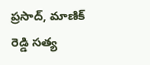ప్రసాద్‌, మాణిక్‌ రెడ్డి సత్య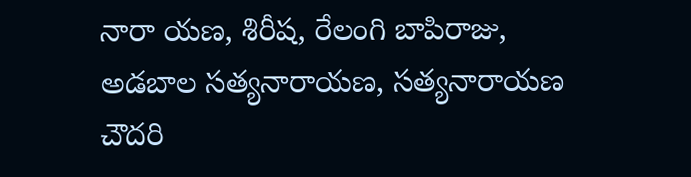నారా యణ, శిరీష, రేలంగి బాపిరాజు, అడబాల సత్యనారాయణ, సత్యనారాయణ చౌదరి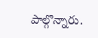పాల్గొన్నారు.